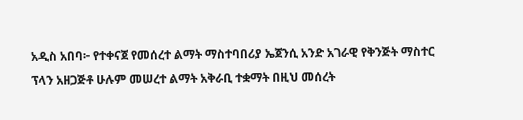አዲስ አበባ፦ የተቀናጀ የመሰረተ ልማት ማስተባበሪያ ኤጀንሲ አንድ አገራዊ የቅንጅት ማስተር ፕላን አዘጋጅቶ ሁሉም መሠረተ ልማት አቅራቢ ተቋማት በዚህ መሰረት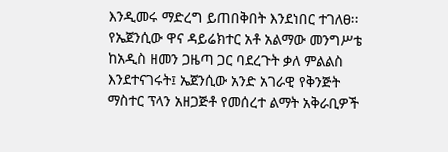እንዲመሩ ማድረግ ይጠበቅበት እንደነበር ተገለፀ፡፡
የኤጀንሲው ዋና ዳይሬክተር አቶ አልማው መንግሥቴ ከአዲስ ዘመን ጋዜጣ ጋር ባደረጉት ቃለ ምልልስ እንደተናገሩት፤ ኤጀንሲው አንድ አገራዊ የቅንጅት ማስተር ፕላን አዘጋጅቶ የመሰረተ ልማት አቅራቢዎች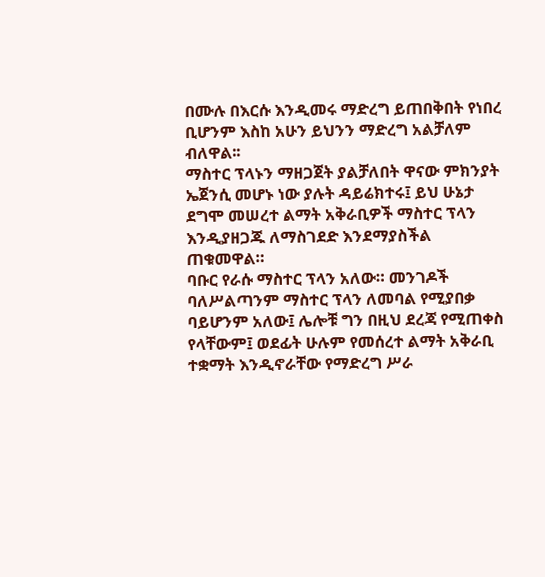በሙሉ በእርሱ እንዲመሩ ማድረግ ይጠበቅበት የነበረ ቢሆንም እስከ አሁን ይህንን ማድረግ አልቻለም ብለዋል፡፡
ማስተር ፕላኑን ማዘጋጀት ያልቻለበት ዋናው ምክንያት ኤጀንሲ መሆኑ ነው ያሉት ዳይሬክተሩ፤ ይህ ሁኔታ ደግሞ መሠረተ ልማት አቅራቢዎች ማስተር ፕላን እንዲያዘጋጁ ለማስገደድ እንደማያስችል ጠቁመዋል።
ባቡር የራሱ ማስተር ፕላን አለው። መንገዶች ባለሥልጣንም ማስተር ፕላን ለመባል የሚያበቃ ባይሆንም አለው፤ ሌሎቹ ግን በዚህ ደረጃ የሚጠቀስ የላቸውም፤ ወደፊት ሁሉም የመሰረተ ልማት አቅራቢ ተቋማት እንዲኖራቸው የማድረግ ሥራ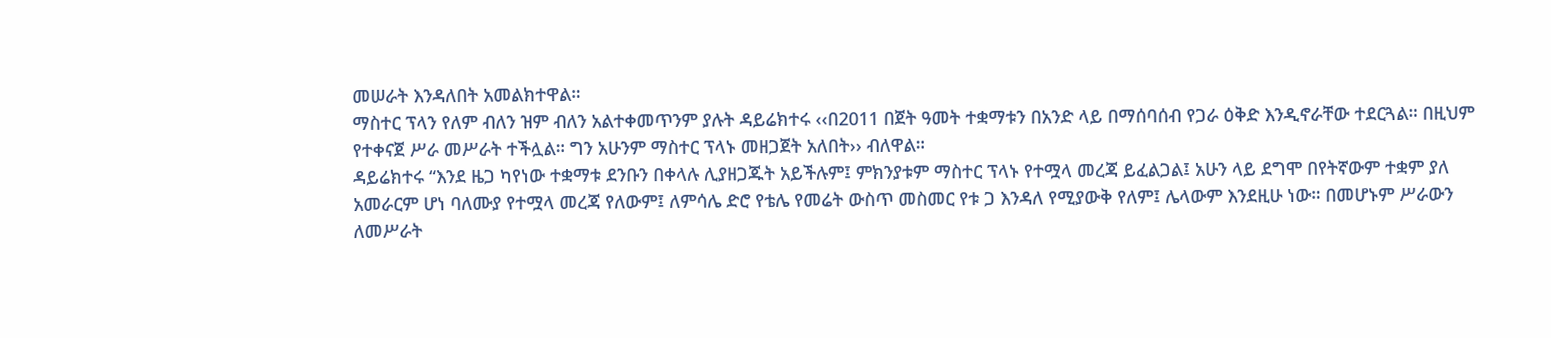መሠራት እንዳለበት አመልክተዋል።
ማስተር ፕላን የለም ብለን ዝም ብለን አልተቀመጥንም ያሉት ዳይሬክተሩ ‹‹በ2011 በጀት ዓመት ተቋማቱን በአንድ ላይ በማሰባሰብ የጋራ ዕቅድ እንዲኖራቸው ተደርጓል። በዚህም የተቀናጀ ሥራ መሥራት ተችሏል። ግን አሁንም ማስተር ፕላኑ መዘጋጀት አለበት›› ብለዋል።
ዳይሬክተሩ “እንደ ዜጋ ካየነው ተቋማቱ ደንቡን በቀላሉ ሊያዘጋጁት አይችሉም፤ ምክንያቱም ማስተር ፕላኑ የተሟላ መረጃ ይፈልጋል፤ አሁን ላይ ደግሞ በየትኛውም ተቋም ያለ አመራርም ሆነ ባለሙያ የተሟላ መረጃ የለውም፤ ለምሳሌ ድሮ የቴሌ የመሬት ውስጥ መስመር የቱ ጋ እንዳለ የሚያውቅ የለም፤ ሌላውም እንደዚሁ ነው። በመሆኑም ሥራውን ለመሥራት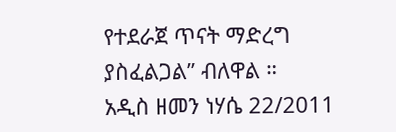የተደራጀ ጥናት ማድረግ ያስፈልጋል” ብለዋል ።
አዲስ ዘመን ነሃሴ 22/2011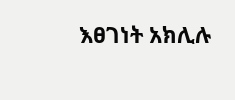እፀገነት አክሊሉ